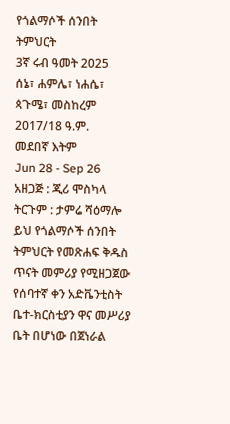የጎልማሶች ሰንበት ትምህርት
3ኛ ሩብ ዓመት 2025
ሰኔ፣ ሐምሌ፣ ነሐሴ፣ ጳጉሜ፣ መስከረም 2017/18 ዓ.ም.
መደበኛ እትም
Jun 28 - Sep 26
አዘጋጅ : ጂሪ ሞስካላ
ትርጉም : ታምሬ ሻዕማሎ
ይህ የጎልማሶች ሰንበት ትምህርት የመጽሐፍ ቅዱስ ጥናት መምሪያ የሚዘጋጀው
የሰባተኛ ቀን አድቬንቲስት ቤተ-ክርስቲያን ዋና መሥሪያ ቤት በሆነው በጀነራል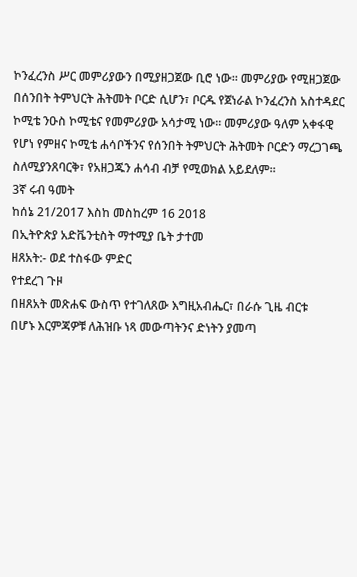ኮንፈረንስ ሥር መምሪያውን በሚያዘጋጀው ቢሮ ነው። መምሪያው የሚዘጋጀው
በሰንበት ትምህርት ሕትመት ቦርድ ሲሆን፣ ቦርዱ የጀነራል ኮንፈረንስ አስተዳደር
ኮሚቴ ንዑስ ኮሚቴና የመምሪያው አሳታሚ ነው። መምሪያው ዓለም አቀፋዊ
የሆነ የምዘና ኮሚቴ ሐሳቦችንና የሰንበት ትምህርት ሕትመት ቦርድን ማረጋገጫ
ስለሚያንጸባርቅ፣ የአዘጋጁን ሐሳብ ብቻ የሚወክል አይደለም።
3ኛ ሩብ ዓመት
ከሰኔ 21/2017 እስከ መስከረም 16 2018
በኢትዮጵያ አድቬንቲስት ማተሚያ ቤት ታተመ
ዘጸአት:- ወደ ተስፋው ምድር
የተደረገ ጉዞ
በዘጸአት መጽሐፍ ውስጥ የተገለጸው እግዚአብሔር፣ በራሱ ጊዜ ብርቱ
በሆኑ እርምጃዎቹ ለሕዝቡ ነጻ መውጣትንና ድነትን ያመጣ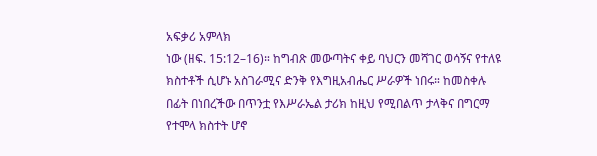አፍቃሪ አምላክ
ነው (ዘፍ. 15:12–16)። ከግብጽ መውጣትና ቀይ ባህርን መሻገር ወሳኝና የተለዩ
ክስተቶች ሲሆኑ አስገራሚና ድንቅ የእግዚአብሔር ሥራዎች ነበሩ። ከመስቀሉ
በፊት በነበረችው በጥንቷ የእሥራኤል ታሪክ ከዚህ የሚበልጥ ታላቅና በግርማ
የተሞላ ክስተት ሆኖ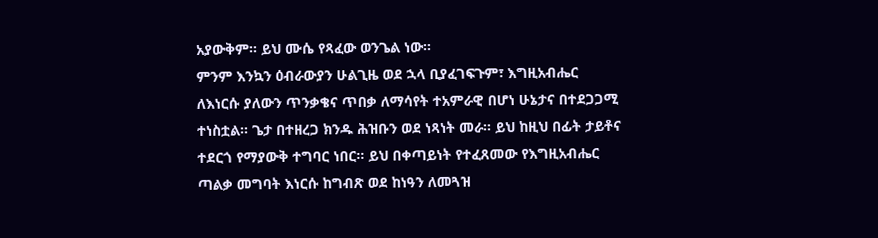አያውቅም። ይህ ሙሴ የጻፈው ወንጌል ነው።
ምንም እንኳን ዕብራውያን ሁልጊዜ ወደ ኋላ ቢያፈገፍጉም፣ እግዚአብሔር
ለእነርሱ ያለውን ጥንቃቄና ጥበቃ ለማሳየት ተአምራዊ በሆነ ሁኔታና በተደጋጋሚ
ተነስቷል። ጌታ በተዘረጋ ክንዱ ሕዝቡን ወደ ነጻነት መራ። ይህ ከዚህ በፊት ታይቶና
ተደርጎ የማያውቅ ተግባር ነበር። ይህ በቀጣይነት የተፈጸመው የእግዚአብሔር
ጣልቃ መግባት እነርሱ ከግብጽ ወደ ከነዓን ለመጓዝ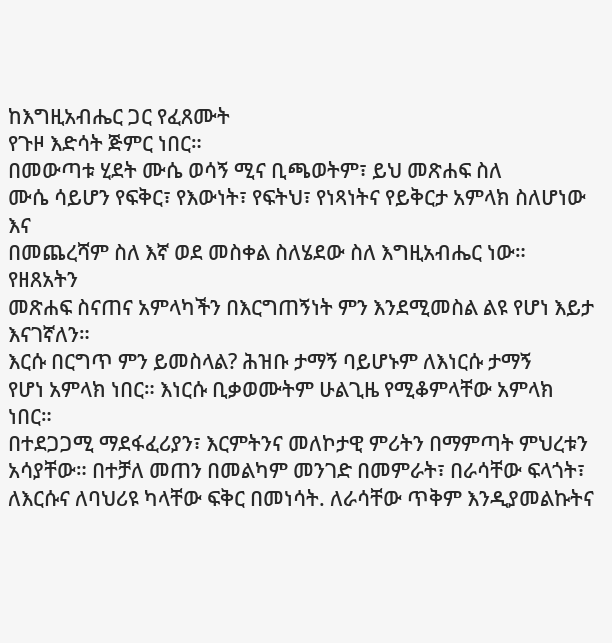ከእግዚአብሔር ጋር የፈጸሙት
የጉዞ እድሳት ጅምር ነበር።
በመውጣቱ ሂደት ሙሴ ወሳኝ ሚና ቢጫወትም፣ ይህ መጽሐፍ ስለ
ሙሴ ሳይሆን የፍቅር፣ የእውነት፣ የፍትህ፣ የነጻነትና የይቅርታ አምላክ ስለሆነው እና
በመጨረሻም ስለ እኛ ወደ መስቀል ስለሄደው ስለ እግዚአብሔር ነው። የዘጸአትን
መጽሐፍ ስናጠና አምላካችን በእርግጠኝነት ምን እንደሚመስል ልዩ የሆነ እይታ እናገኛለን።
እርሱ በርግጥ ምን ይመስላል? ሕዝቡ ታማኝ ባይሆኑም ለእነርሱ ታማኝ
የሆነ አምላክ ነበር። እነርሱ ቢቃወሙትም ሁልጊዜ የሚቆምላቸው አምላክ ነበር።
በተደጋጋሚ ማደፋፈሪያን፣ እርምትንና መለኮታዊ ምሪትን በማምጣት ምህረቱን
አሳያቸው። በተቻለ መጠን በመልካም መንገድ በመምራት፣ በራሳቸው ፍላጎት፣
ለእርሱና ለባህሪዩ ካላቸው ፍቅር በመነሳት. ለራሳቸው ጥቅም እንዲያመልኩትና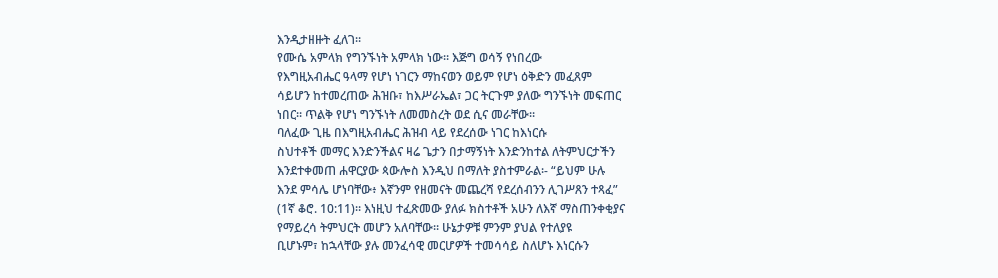እንዲታዘዙት ፈለገ።
የሙሴ አምላክ የግንኙነት አምላክ ነው። እጅግ ወሳኝ የነበረው
የእግዚአብሔር ዓላማ የሆነ ነገርን ማከናወን ወይም የሆነ ዕቅድን መፈጸም
ሳይሆን ከተመረጠው ሕዝቡ፣ ከእሥራኤል፣ ጋር ትርጉም ያለው ግንኙነት መፍጠር
ነበር። ጥልቅ የሆነ ግንኙነት ለመመስረት ወደ ሲና መራቸው።
ባለፈው ጊዜ በእግዚአብሔር ሕዝብ ላይ የደረሰው ነገር ከእነርሱ
ስህተቶች መማር እንድንችልና ዛሬ ጌታን በታማኝነት እንድንከተል ለትምህርታችን
እንደተቀመጠ ሐዋርያው ጳውሎስ እንዲህ በማለት ያስተምራል፡- “ይህም ሁሉ
እንደ ምሳሌ ሆነባቸው፥ እኛንም የዘመናት መጨረሻ የደረሰብንን ሊገሥጸን ተጻፈ”
(1ኛ ቆሮ. 10:11)። እነዚህ ተፈጽመው ያለፉ ክስተቶች አሁን ለእኛ ማስጠንቀቂያና
የማይረሳ ትምህርት መሆን አለባቸው። ሁኔታዎቹ ምንም ያህል የተለያዩ
ቢሆኑም፣ ከኋላቸው ያሉ መንፈሳዊ መርሆዎች ተመሳሳይ ስለሆኑ እነርሱን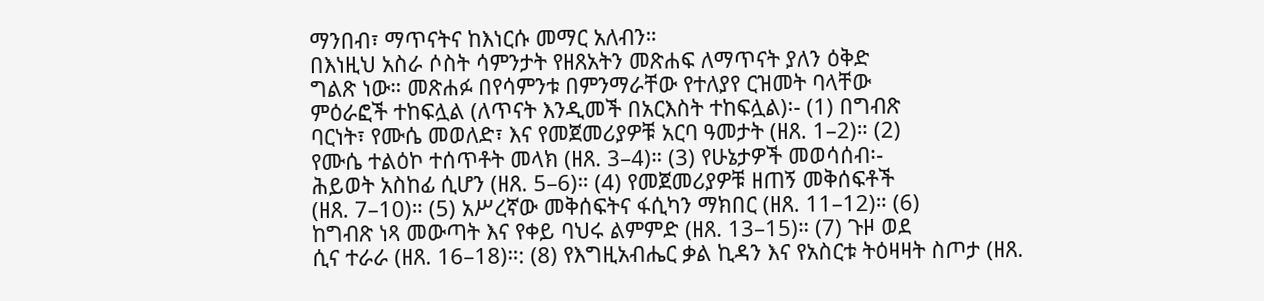ማንበብ፣ ማጥናትና ከእነርሱ መማር አለብን።
በእነዚህ አስራ ሶስት ሳምንታት የዘጸአትን መጽሐፍ ለማጥናት ያለን ዕቅድ
ግልጽ ነው። መጽሐፉ በየሳምንቱ በምንማራቸው የተለያየ ርዝመት ባላቸው
ምዕራፎች ተከፍሏል (ለጥናት እንዲመች በአርእስት ተከፍሏል)፡- (1) በግብጽ
ባርነት፣ የሙሴ መወለድ፣ እና የመጀመሪያዎቹ አርባ ዓመታት (ዘጸ. 1–2)። (2)
የሙሴ ተልዕኮ ተሰጥቶት መላክ (ዘጸ. 3–4)። (3) የሁኔታዎች መወሳሰብ፡-
ሕይወት አስከፊ ሲሆን (ዘጸ. 5–6)። (4) የመጀመሪያዎቹ ዘጠኝ መቅሰፍቶች
(ዘጸ. 7–10)። (5) አሥረኛው መቅሰፍትና ፋሲካን ማክበር (ዘጸ. 11–12)። (6)
ከግብጽ ነጻ መውጣት እና የቀይ ባህሩ ልምምድ (ዘጸ. 13–15)። (7) ጉዞ ወደ
ሲና ተራራ (ዘጸ. 16–18)።: (8) የእግዚአብሔር ቃል ኪዳን እና የአስርቱ ትዕዛዛት ስጦታ (ዘጸ.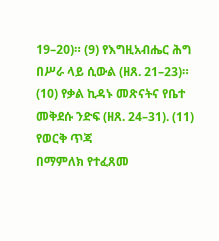19–20)። (9) የእግዚአብሔር ሕግ በሥራ ላይ ሲውል (ዘጸ. 21–23)።
(10) የቃል ኪዳኑ መጽናትና የቤተ መቅደሱ ንድፍ (ዘጸ. 24–31). (11) የወርቅ ጥጃ
በማምለክ የተፈጸመ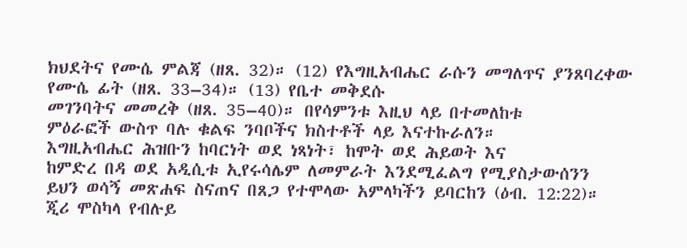ክህደትና የሙሴ ምልጃ (ዘጸ. 32)። (12) የእግዚአብሔር ራሱን መግለጥና ያንጸባረቀው የሙሴ ፊት (ዘጸ. 33–34)። (13) የቤተ መቅደሱ
መገንባትና መመረቅ (ዘጸ. 35–40)። በየሳምንቱ እዚህ ላይ በተመለከቱ
ምዕራፎች ውስጥ ባሉ ቁልፍ ንባቦችና ክስተቶች ላይ እናተኩራለን።
እግዚአብሔር ሕዝቡን ከባርነት ወደ ነጻነት፣ ከሞት ወደ ሕይወት እና
ከምድረ በዳ ወደ አዲሲቱ ኢየሩሳሌም ለመምራት እንደሚፈልግ የሚያስታውሰንን
ይህን ወሳኝ መጽሐፍ ስናጠና በጸጋ የተሞላው አምላካችን ይባርከን (ዕብ. 12:22)።
ጂሪ ሞስካላ የብሉይ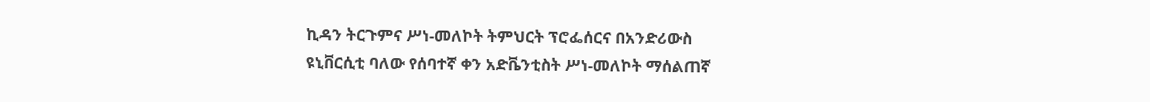ኪዳን ትርጉምና ሥነ-መለኮት ትምህርት ፕሮፌሰርና በአንድሪውስ
ዩኒቨርሲቲ ባለው የሰባተኛ ቀን አድቬንቲስት ሥነ-መለኮት ማሰልጠኛ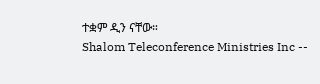ተቋም ዲን ናቸው።
Shalom Teleconference Ministries Inc --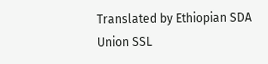Translated by Ethiopian SDA Union SSL